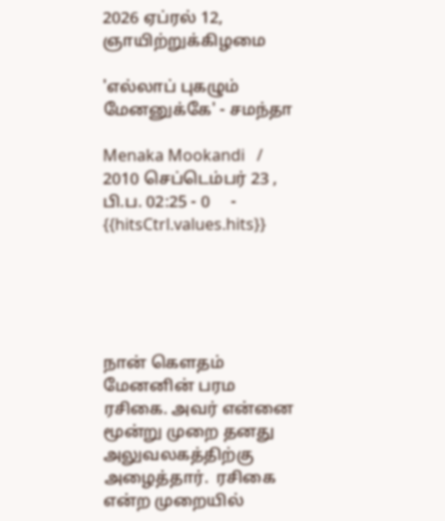2026 ஏப்ரல் 12, ஞாயிற்றுக்கிழமை

'எல்லாப் புகழும் மேனனுக்கே' - சமந்தா

Menaka Mookandi   / 2010 செப்டெம்பர் 23 , பி.ப. 02:25 - 0     - {{hitsCtrl.values.hits}}





நான் கெளதம் மேனனின் பரம ரசிகை. அவர் என்னை மூன்று முறை தனது அலுவலகத்திற்கு அழைத்தார்.  ரசிகை என்ற முறையில்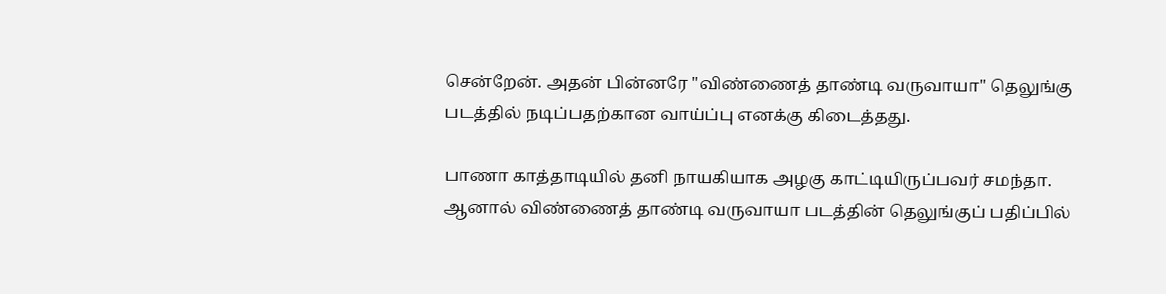சென்றேன். அதன் பின்னரே "விண்ணைத் தாண்டி வருவாயா" தெலுங்கு படத்தில் நடிப்பதற்கான வாய்ப்பு எனக்கு கிடைத்தது.

பாணா காத்தாடியில் தனி நாயகியாக அழகு காட்டியிருப்பவர் சமந்தா. ஆனால் விண்ணைத் தாண்டி வருவாயா படத்தின் தெலுங்குப் பதிப்பில்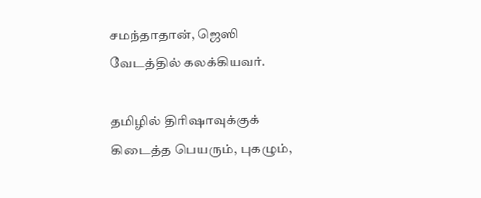சமந்தாதான், ஜெஸி வேடத்தில் கலக்கியவர்.

தமிழில் திரிஷாவுக்குக் கிடைத்த பெயரும், புகழும்,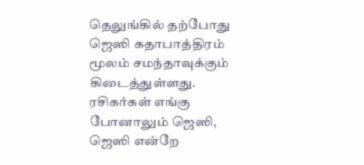தெலுங்கில் தற்போது ஜெஸி கதாபாத்திரம் மூலம் சமந்தாவுக்கும் கிடைத்துள்ளது. ரசிகர்கள் எங்கு போனாலும் ஜெஸி, ஜெஸி என்றே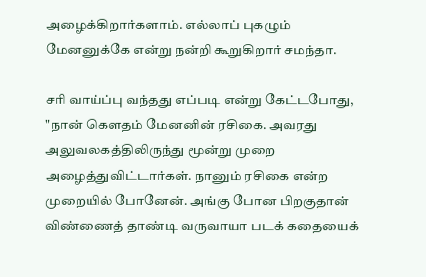அழைக்கிறார்களாம். எல்லாப் புகழும் மேனனுக்கே என்று நன்றி கூறுகிறார் சமந்தா.

சரி வாய்ப்பு வந்தது எப்படி என்று கேட்டபோது, "நான் கெளதம் மேனனின் ரசிகை. அவரது அலுவலகத்திலிருந்து மூன்று முறை அழைத்துவிட்டார்கள். நானும் ரசிகை என்ற முறையில் போனேன். அங்கு போன பிறகுதான் விண்ணைத் தாண்டி வருவாயா படக் கதையைக்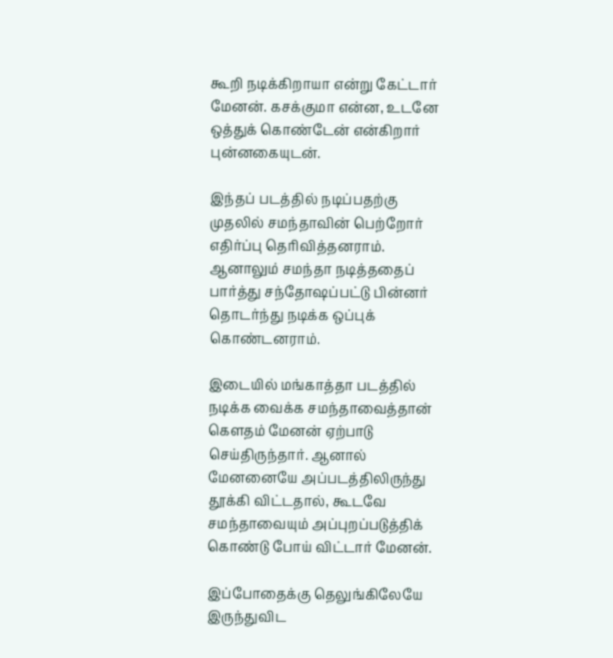கூறி நடிக்கிறாயா என்று கேட்டார் மேனன். கசக்குமா என்ன, உடனே ஒத்துக் கொண்டேன் என்கிறார் புன்னகையுடன்.

இந்தப் படத்தில் நடிப்பதற்கு முதலில் சமந்தாவின் பெற்றோர் எதிர்ப்பு தெரிவித்தனராம். ஆனாலும் சமந்தா நடித்ததைப் பார்த்து சந்தோஷப்பட்டு பின்னர் தொடர்ந்து நடிக்க ஒப்புக் கொண்டனராம்.

இடையில் மங்காத்தா படத்தில் நடிக்க வைக்க சமந்தாவைத்தான் கெளதம் மேனன் ஏற்பாடு செய்திருந்தார். ஆனால் மேனனையே அப்படத்திலிருந்து தூக்கி விட்டதால், கூடவே சமந்தாவையும் அப்புறப்படுத்திக் கொண்டு போய் விட்டார் மேனன்.

இப்போதைக்கு தெலுங்கிலேயே இருந்துவிட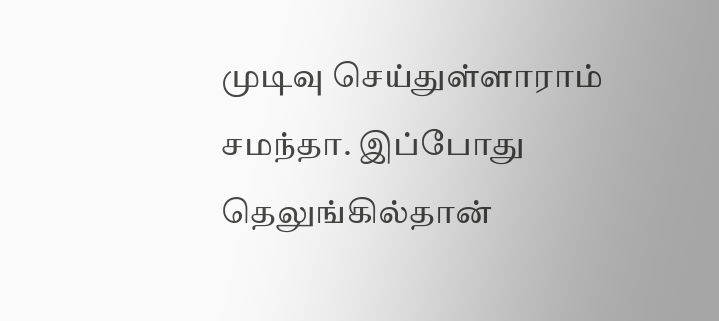முடிவு செய்துள்ளாராம் சமந்தா. இப்போது தெலுங்கில்தான்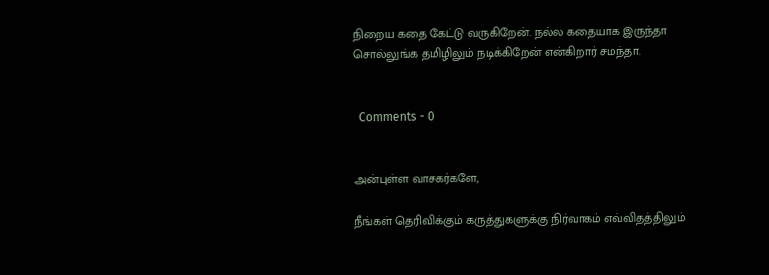நிறைய கதை கேட்டு வருகிறேன். நல்ல கதையாக இருந்தா சொல்லுங்க தமிழிலும் நடிக்கிறேன் என்கிறார் சமந்தா.


  Comments - 0


அன்புள்ள வாசகர்களே,

நீங்கள் தெரிவிக்கும் கருத்துகளுக்கு நிர்வாகம் எவ்விதத்திலும்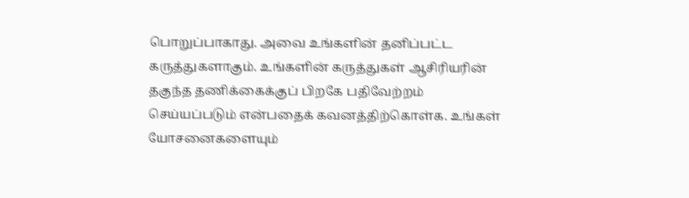பொறுப்பாகாது. அவை உங்களின் தனிப்பட்ட கருத்துகளாகும். உங்களின் கருத்துகள் ஆசிரியரின் தகுந்த தணிக்கைக்குப் பிறகே பதிவேற்றம் செய்யப்படும் என்பதைக் கவனத்திற்கொள்க. உங்கள் யோசனைகளையும்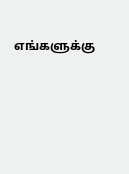எங்களுக்கு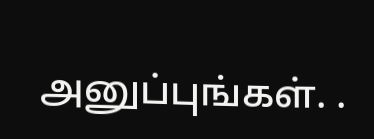அனுப்புங்கள். .